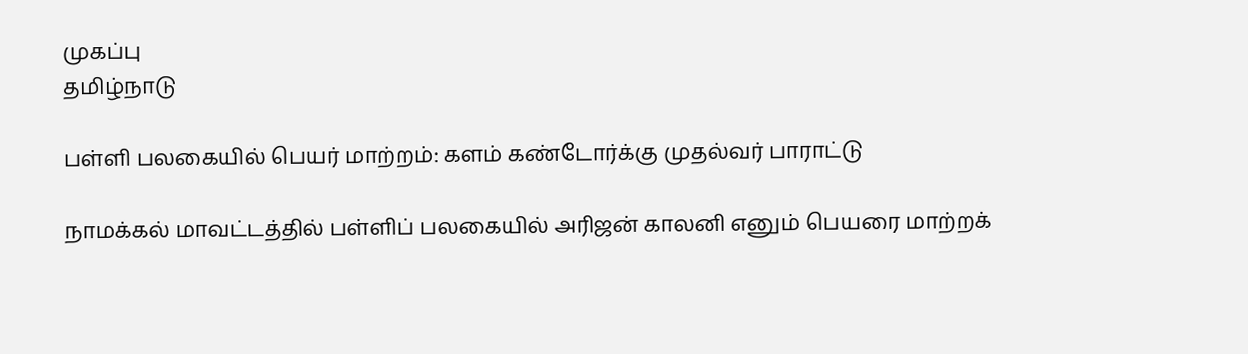முகப்பு
தமிழ்நாடு

பள்ளி பலகையில் பெயர் மாற்றம்: களம் கண்டோர்க்கு முதல்வர் பாராட்டு

நாமக்கல் மாவட்டத்தில் பள்ளிப் பலகையில் அரிஜன் காலனி எனும் பெயரை மாற்றக்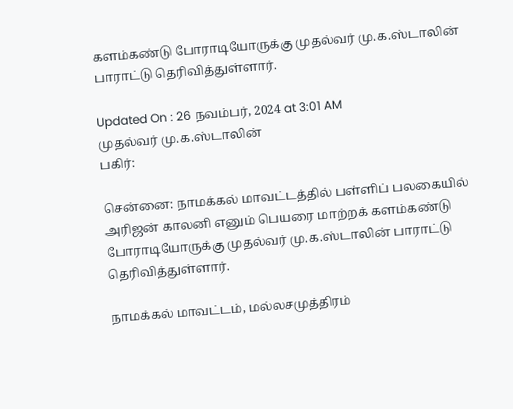களம்கண்டு போராடியோருக்கு முதல்வர் மு.க.ஸ்டாலின் பாராட்டு தெரிவித்துள்ளார்.

Updated On : 26 நவம்பர், 2024 at 3:01 AM
முதல்வர் மு.க.ஸ்டாலின்
பகிர்:

சென்னை: நாமக்கல் மாவட்டத்தில் பள்ளிப் பலகையில் அரிஜன் காலனி எனும் பெயரை மாற்றக் களம்கண்டு போராடியோருக்கு முதல்வர் மு.க.ஸ்டாலின் பாராட்டு தெரிவித்துள்ளார்.

நாமக்கல் மாவட்டம், மல்லசமுத்திரம்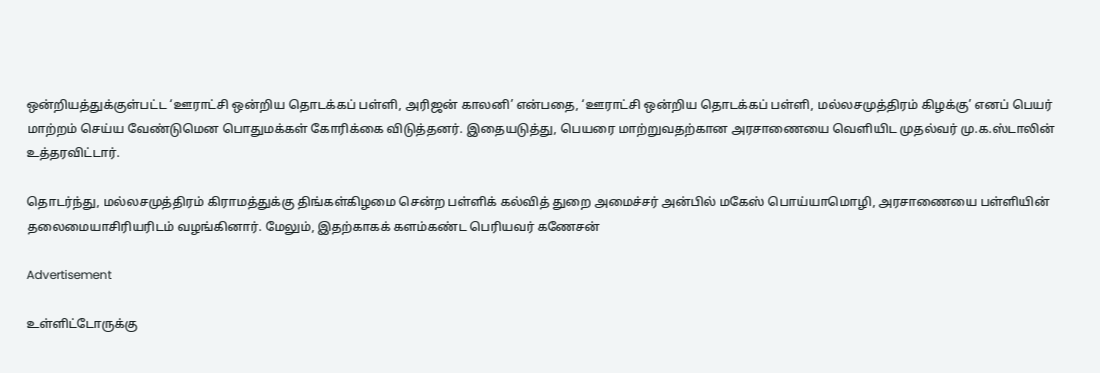ஒன்றியத்துக்குள்பட்ட ‘ஊராட்சி ஒன்றிய தொடக்கப் பள்ளி, அரிஜன் காலனி’ என்பதை, ‘ஊராட்சி ஒன்றிய தொடக்கப் பள்ளி, மல்லசமுத்திரம் கிழக்கு’ எனப் பெயர் மாற்றம் செய்ய வேண்டுமென பொதுமக்கள் கோரிக்கை விடுத்தனர். இதையடுத்து, பெயரை மாற்றுவதற்கான அரசாணையை வெளியிட முதல்வர் மு.க.ஸ்டாலின் உத்தரவிட்டார்.

தொடர்ந்து, மல்லசமுத்திரம் கிராமத்துக்கு திங்கள்கிழமை சென்ற பள்ளிக் கல்வித் துறை அமைச்சர் அன்பில் மகேஸ் பொய்யாமொழி, அரசாணையை பள்ளியின் தலைமையாசிரியரிடம் வழங்கினார். மேலும், இதற்காகக் களம்கண்ட பெரியவர் கணேசன்

Advertisement

உள்ளிட்டோருக்கு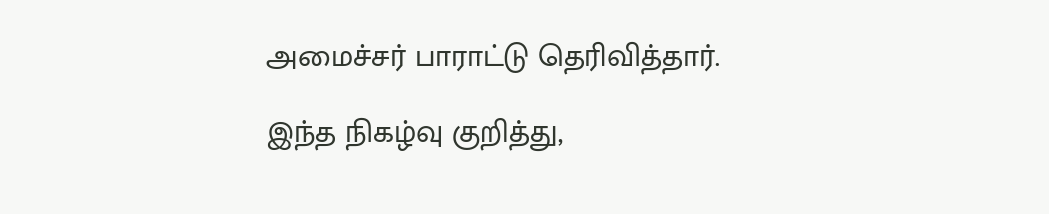அமைச்சர் பாராட்டு தெரிவித்தார்.

இந்த நிகழ்வு குறித்து,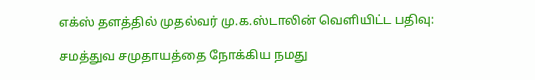எக்ஸ் தளத்தில் முதல்வர் மு.க.ஸ்டாலின் வெளியிட்ட பதிவு:

சமத்துவ சமுதாயத்தை நோக்கிய நமது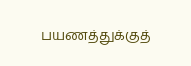பயணத்துக்குத்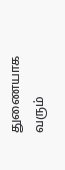துணையாக வரும்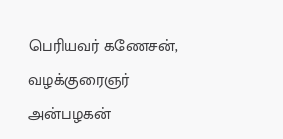பெரியவர் கணேசன், வழக்குரைஞர் அன்பழகன்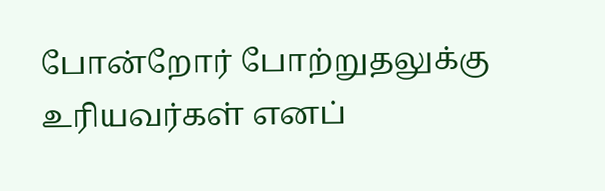போன்றோர் போற்றுதலுக்கு உரியவர்கள் எனப்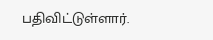பதிவிட்டுள்ளார்.